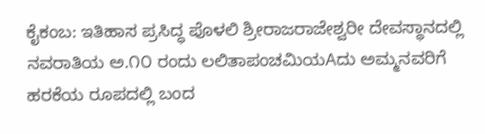ಕೈಕಂಬ: ಇತಿಹಾಸ ಪ್ರಸಿದ್ಧ ಪೊಳಲಿ ಶ್ರೀರಾಜರಾಜೇಶ್ವರೀ ದೇವಸ್ಥಾನದಲ್ಲಿ ನವರಾತಿಯ ಅ.೧೦ ರಂದು ಲಲಿತಾಪಂಚಮಿಯAದು ಅಮ್ಮನವರಿಗೆ ಹರಕೆಯ ರೂಪದಲ್ಲಿ ಬಂದ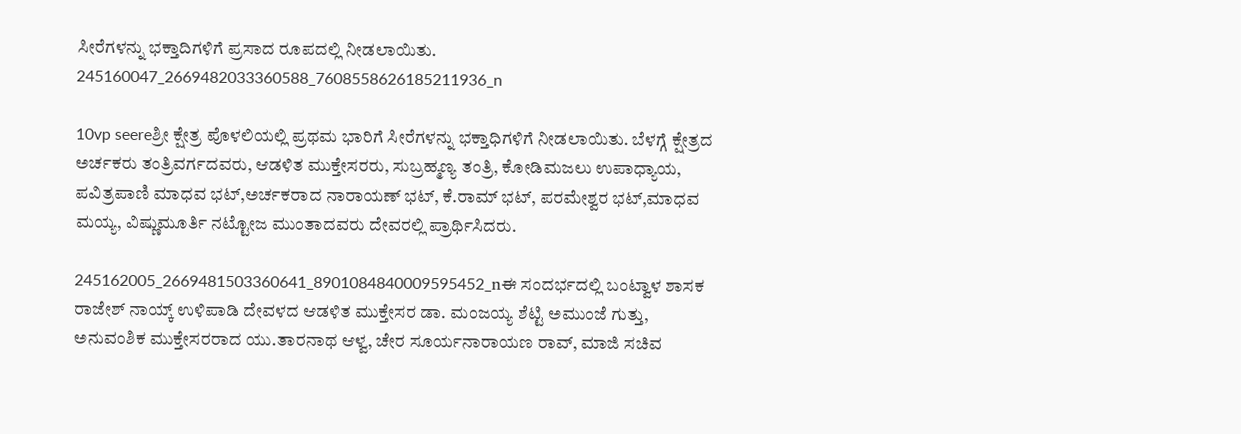ಸೀರೆಗಳನ್ನು ಭಕ್ತಾದಿಗಳಿಗೆ ಪ್ರಸಾದ ರೂಪದಲ್ಲಿ ನೀಡಲಾಯಿತು. 245160047_2669482033360588_7608558626185211936_n

10vp seereಶ್ರೀ ಕ್ಷೇತ್ರ ಪೊಳಲಿಯಲ್ಲಿ ಪ್ರಥಮ ಭಾರಿಗೆ ಸೀರೆಗಳನ್ನು ಭಕ್ತಾಧಿಗಳಿಗೆ ನೀಡಲಾಯಿತು. ಬೆಳಗ್ಗೆ ಕ್ಷೇತ್ರದ ಅರ್ಚಕರು ತಂತ್ರಿವರ್ಗದವರು, ಆಡಳಿತ ಮುಕ್ತೇಸರರು, ಸುಬ್ರಹ್ಮಣ್ಯ ತಂತ್ರಿ, ಕೋಡಿಮಜಲು ಉಪಾಧ್ಯಾಯ, ಪವಿತ್ರಪಾಣಿ ಮಾಧವ ಭಟ್,ಅರ್ಚಕರಾದ ನಾರಾಯಣ್ ಭಟ್, ಕೆ.ರಾಮ್ ಭಟ್, ಪರಮೇಶ್ವರ ಭಟ್,ಮಾಧವ ಮಯ್ಯ, ವಿಷ್ಣುಮೂರ್ತಿ ನಟ್ಟೋಜ ಮುಂತಾದವರು ದೇವರಲ್ಲಿ ಪ್ರಾರ್ಥಿಸಿದರು.

245162005_2669481503360641_8901084840009595452_nಈ ಸಂದರ್ಭದಲ್ಲಿ ಬಂಟ್ವಾಳ ಶಾಸಕ ರಾಜೇಶ್ ನಾಯ್ಕ್ ಉಳಿಪಾಡಿ ದೇವಳದ ಆಡಳಿತ ಮುಕ್ತೇಸರ ಡಾ. ಮಂಜಯ್ಯ ಶೆಟ್ಟಿ ಅಮುಂಜೆ ಗುತ್ತು, ಅನುವಂಶಿಕ ಮುಕ್ತೇಸರರಾದ ಯು.ತಾರನಾಥ ಆಳ್ವ, ಚೇರ ಸೂರ್ಯನಾರಾಯಣ ರಾವ್, ಮಾಜಿ ಸಚಿವ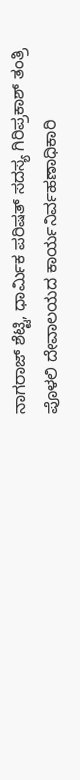ನಾಗರಾಜ್ ಶೆಟ್ಟಿ, ಧಾರ್ಮಿಕ ಪರಿಷತ್ ಸದಸ್ಯ ಗಿರಿಪ್ರಕಾಶ್ ತಂತ್ರಿ ಪೊಳಲಿ ದೇವಾಲಯದ ಕಾರ್ಯನಿರ್ವಹಣಾಧಿಕಾರಿ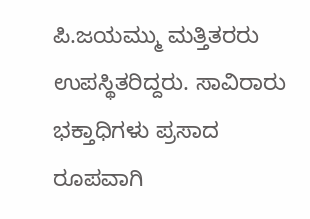ಪಿ.ಜಯಮ್ಮು ಮತ್ತಿತರರು ಉಪಸ್ಥಿತರಿದ್ದರು. ಸಾವಿರಾರು ಭಕ್ತಾಧಿಗಳು ಪ್ರಸಾದ ರೂಪವಾಗಿ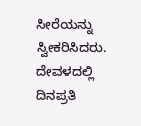ಸೀರೆಯನ್ನು ಸ್ವೀಕರಿಸಿದರು. ದೇವಳದಲ್ಲಿ ದಿನಪ್ರತಿ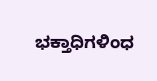ಭಕ್ತಾಧಿಗಳಿಂಧ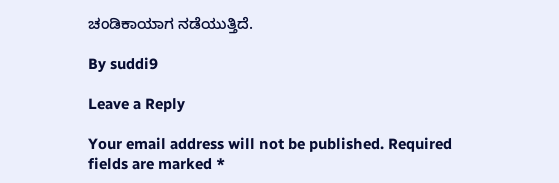ಚಂಡಿಕಾಯಾಗ ನಡೆಯುತ್ತಿದೆ.

By suddi9

Leave a Reply

Your email address will not be published. Required fields are marked *